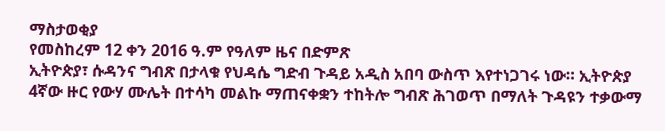ማስታወቂያ
የመስከረም 12 ቀን 2016 ዓ.ም የዓለም ዜና በድምጽ
ኢትዮጵያ፣ ሱዳንና ግብጽ በታላቁ የህዳሴ ግድብ ጉዳይ አዲስ አበባ ውስጥ እየተነጋገሩ ነው። ኢትዮጵያ 4ኛው ዙር የውሃ ሙሌት በተሳካ መልኩ ማጠናቀቋን ተከትሎ ግብጽ ሕገወጥ በማለት ጉዳዩን ተቃውማ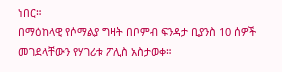ነበር።
በማዕከላዊ የሶማልያ ግዛት በቦምብ ፍንዳታ ቢያንስ 10 ሰዎች መገደላቸውን የሃገሪቱ ፖሊስ አስታወቀ።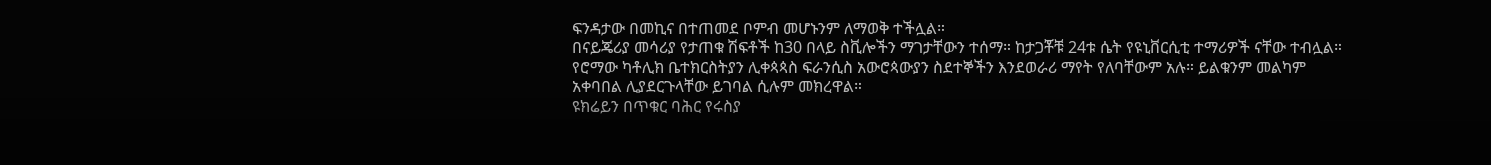ፍንዳታው በመኪና በተጠመደ ቦምብ መሆኑንም ለማወቅ ተችሏል።
በናይጄሪያ መሳሪያ የታጠቁ ሽፍቶች ከ30 በላይ ስቪሎችን ማገታቸውን ተሰማ። ከታጋቾቹ 24ቱ ሴት የዩኒቨርሲቲ ተማሪዎች ናቸው ተብሏል።
የሮማው ካቶሊክ ቤተክርስትያን ሊቀጳጳስ ፍራንሲስ አውሮጳውያን ስደተኞችን እንደወራሪ ማየት የለባቸውም አሉ። ይልቁንም መልካም አቀባበል ሊያደርጉላቸው ይገባል ሲሉም መክረዋል።
ዩክሬይን በጥቁር ባሕር የሩስያ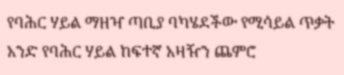የባሕር ሃይል ማዘዣ ጣቢያ ባካሄደችው የሚሳይል ጥቃት አንድ የባሕር ሃይል ከፍተኛ አዛዥን ጨምሮ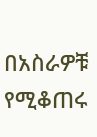በአስራዎቹ የሚቆጠሩ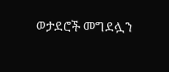ወታደሮች መግደሏን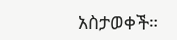አስታወቀች።